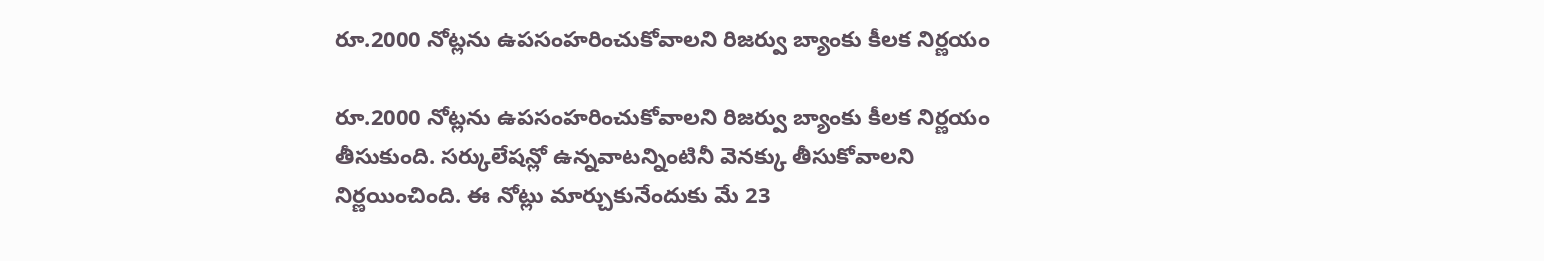రూ.2000 నోట్లను ఉపసంహరించుకోవాలని రిజర్వు బ్యాంకు కీలక నిర్ణయం

రూ.2000 నోట్లను ఉపసంహరించుకోవాలని రిజర్వు బ్యాంకు కీలక నిర్ణయం తీసుకుంది. సర్కులేషన్లో ఉన్నవాటన్నింటినీ వెనక్కు తీసుకోవాలని నిర్ణయించింది. ఈ నోట్లు మార్చుకునేందుకు మే 23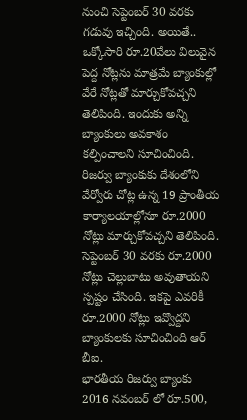నుంచి సెప్టెంబర్ 30 వరకు గడువు ఇచ్చింది. అయితే.. ఒక్కోసారి రూ.20వేలు విలువైన పెద్ద నోట్లను మాత్రమే బ్యాంకుల్లో వేరే నోట్లతో మార్చుకోవచ్చని తెలిపింది. ఇందుకు అన్ని బ్యాంకులు అవకాశం కల్పించాలని సూచించింది. రిజర్వు బ్యాంకుకు దేశంలోని వేర్వోరు చోట్ల ఉన్న 19 ప్రాంతీయ కార్యాలయాల్లోనూ రూ.2000 నోట్లు మార్చుకోవచ్చని తెలిపింది. సెప్టెంబర్ 30 వరకు రూ.2000 నోట్లు చెల్లుబాటు అవుతాయని స్పష్టం చేసింది. ఇకపై ఎవరికీ రూ.2000 నోట్లు ఇవ్వొద్దని బ్యాంకులకు సూచించింది ఆర్ బీఐ.
భారతీయ రిజర్వు బ్యాంకు 2016 నవంబర్ లో రూ.500,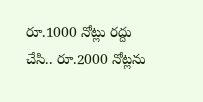రూ.1000 నోట్లు రద్దు చేసి.. రూ.2000 నోట్లను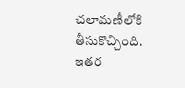చలామణీలోకి తీసుకొచ్చింది. ఇతర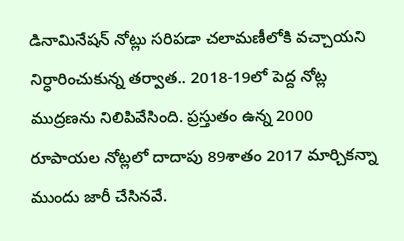డినామినేషన్ నోట్లు సరిపడా చలామణీలోకి వచ్చాయని నిర్ధారించుకున్న తర్వాత.. 2018-19లో పెద్ద నోట్ల ముద్రణను నిలిపివేసింది. ప్రస్తుతం ఉన్న 2000 రూపాయల నోట్లలో దాదాపు 89శాతం 2017 మార్చికన్నా ముందు జారీ చేసినవే.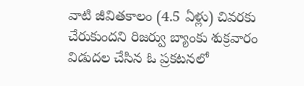వాటి జీవితకాలం (4.5 ఏళ్లు) చివరకు చేరుకుందని రిజర్వు బ్యాంకు శుక్రవారం విడుదల చేసిన ఓ ప్రకటనలో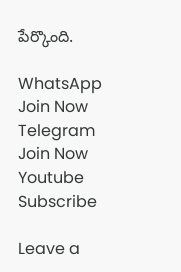పేర్కొంది.

WhatsApp Join Now
Telegram Join Now
Youtube Subscribe

Leave a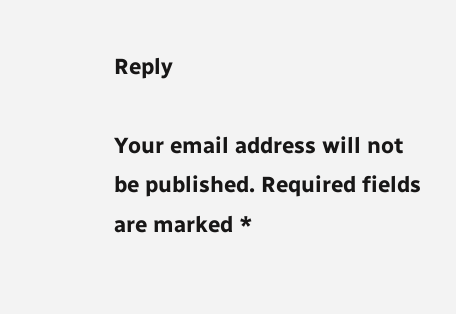Reply

Your email address will not be published. Required fields are marked *